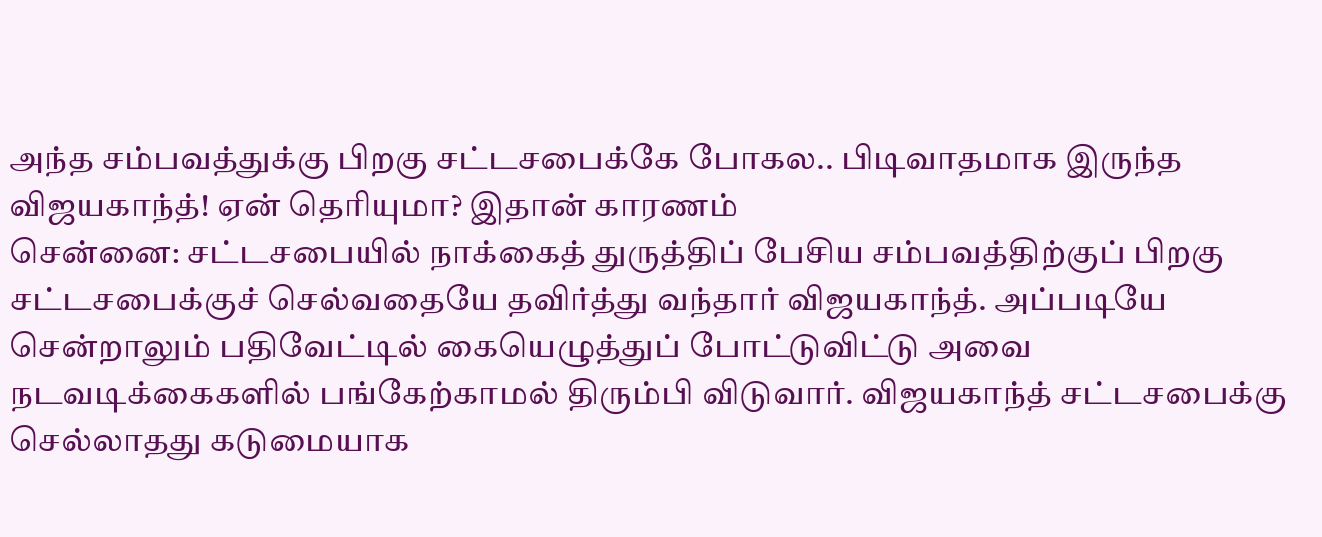அந்த சம்பவத்துக்கு பிறகு சட்டசபைக்கே போகல.. பிடிவாதமாக இருந்த விஜயகாந்த்! ஏன் தெரியுமா? இதான் காரணம்
சென்னை: சட்டசபையில் நாக்கைத் துருத்திப் பேசிய சம்பவத்திற்குப் பிறகு சட்டசபைக்குச் செல்வதையே தவிர்த்து வந்தார் விஜயகாந்த். அப்படியே சென்றாலும் பதிவேட்டில் கையெழுத்துப் போட்டுவிட்டு அவை நடவடிக்கைகளில் பங்கேற்காமல் திரும்பி விடுவார். விஜயகாந்த் சட்டசபைக்கு செல்லாதது கடுமையாக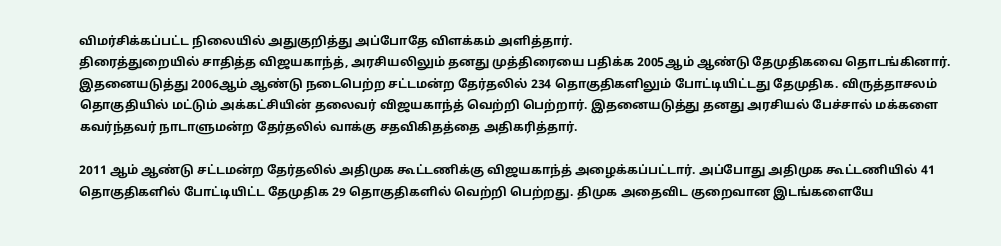விமர்சிக்கப்பட்ட நிலையில் அதுகுறித்து அப்போதே விளக்கம் அளித்தார்.
திரைத்துறையில் சாதித்த விஜயகாந்த், அரசியலிலும் தனது முத்திரையை பதிக்க 2005ஆம் ஆண்டு தேமுதிகவை தொடங்கினார். இதனையடுத்து 2006ஆம் ஆண்டு நடைபெற்ற சட்டமன்ற தேர்தலில் 234 தொகுதிகளிலும் போட்டியிட்டது தேமுதிக. விருத்தாசலம் தொகுதியில் மட்டும் அக்கட்சியின் தலைவர் விஜயகாந்த் வெற்றி பெற்றார். இதனையடுத்து தனது அரசியல் பேச்சால் மக்களை கவர்ந்தவர் நாடாளுமன்ற தேர்தலில் வாக்கு சதவிகிதத்தை அதிகரித்தார்.

2011 ஆம் ஆண்டு சட்டமன்ற தேர்தலில் அதிமுக கூட்டணிக்கு விஜயகாந்த் அழைக்கப்பட்டார். அப்போது அதிமுக கூட்டணியில் 41 தொகுதிகளில் போட்டியிட்ட தேமுதிக 29 தொகுதிகளில் வெற்றி பெற்றது. திமுக அதைவிட குறைவான இடங்களையே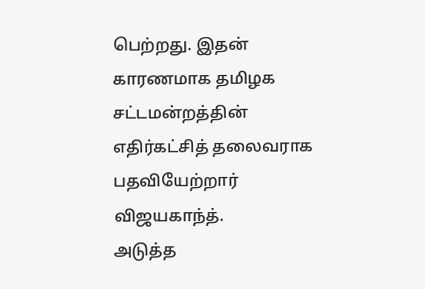பெற்றது. இதன் காரணமாக தமிழக சட்டமன்றத்தின் எதிர்கட்சித் தலைவராக பதவியேற்றார் விஜயகாந்த்.
அடுத்த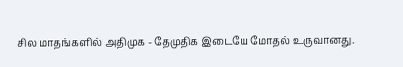சில மாதங்களில் அதிமுக - தேமுதிக இடையே மோதல் உருவானது.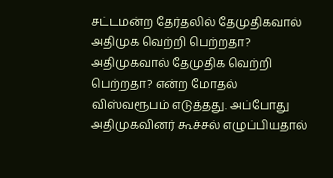சட்டமன்ற தேர்தலில் தேமுதிகவால் அதிமுக வெற்றி பெற்றதா? அதிமுகவால் தேமுதிக வெற்றி பெற்றதா? என்ற மோதல் விஸ்வரூபம் எடுத்தது. அப்போது அதிமுகவினர் கூச்சல் எழுப்பியதால்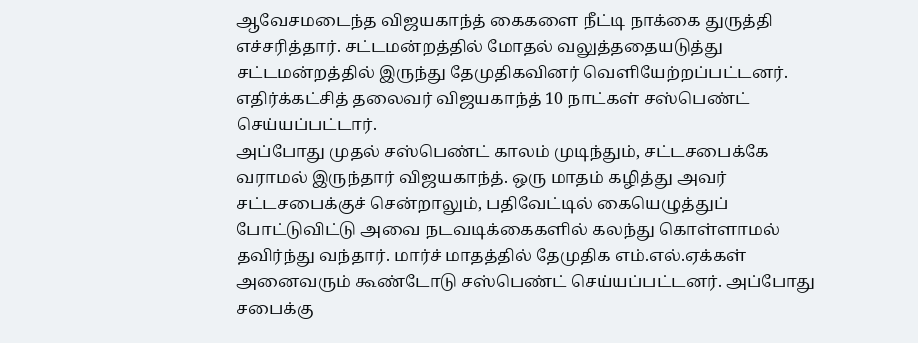ஆவேசமடைந்த விஜயகாந்த் கைகளை நீட்டி நாக்கை துருத்தி எச்சரித்தார். சட்டமன்றத்தில் மோதல் வலுத்ததையடுத்து சட்டமன்றத்தில் இருந்து தேமுதிகவினர் வெளியேற்றப்பட்டனர். எதிர்க்கட்சித் தலைவர் விஜயகாந்த் 10 நாட்கள் சஸ்பெண்ட் செய்யப்பட்டார்.
அப்போது முதல் சஸ்பெண்ட் காலம் முடிந்தும், சட்டசபைக்கே வராமல் இருந்தார் விஜயகாந்த். ஒரு மாதம் கழித்து அவர் சட்டசபைக்குச் சென்றாலும், பதிவேட்டில் கையெழுத்துப் போட்டுவிட்டு அவை நடவடிக்கைகளில் கலந்து கொள்ளாமல் தவிர்ந்து வந்தார். மார்ச் மாதத்தில் தேமுதிக எம்.எல்.ஏக்கள் அனைவரும் கூண்டோடு சஸ்பெண்ட் செய்யப்பட்டனர். அப்போது சபைக்கு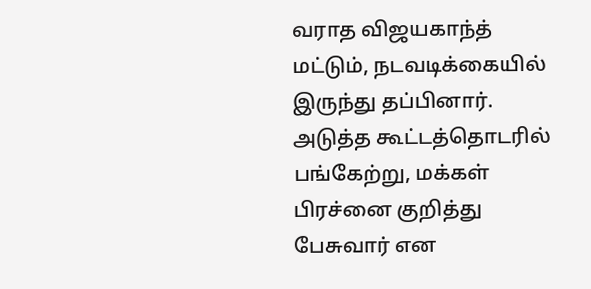வராத விஜயகாந்த் மட்டும், நடவடிக்கையில் இருந்து தப்பினார். அடுத்த கூட்டத்தொடரில் பங்கேற்று, மக்கள் பிரச்னை குறித்து பேசுவார் என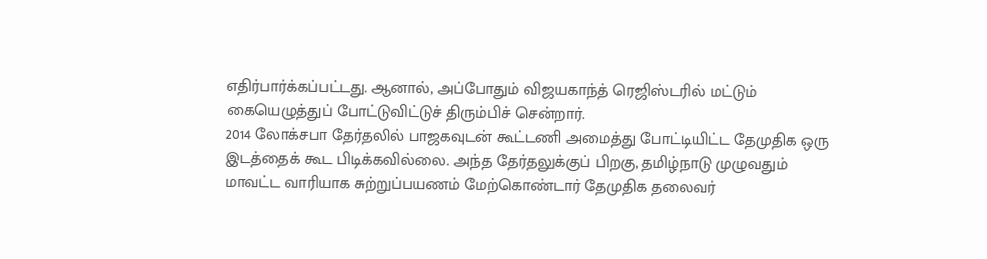எதிர்பார்க்கப்பட்டது. ஆனால், அப்போதும் விஜயகாந்த் ரெஜிஸ்டரில் மட்டும் கையெழுத்துப் போட்டுவிட்டுச் திரும்பிச் சென்றார்.
2014 லோக்சபா தேர்தலில் பாஜகவுடன் கூட்டணி அமைத்து போட்டியிட்ட தேமுதிக ஒரு இடத்தைக் கூட பிடிக்கவில்லை. அந்த தேர்தலுக்குப் பிறகு, தமிழ்நாடு முழுவதும் மாவட்ட வாரியாக சுற்றுப்பயணம் மேற்கொண்டார் தேமுதிக தலைவர்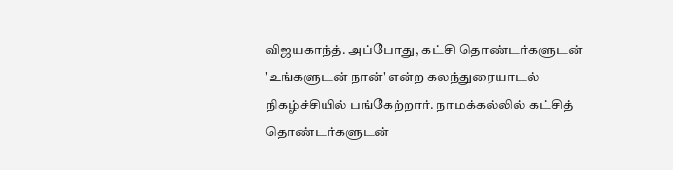விஜயகாந்த். அப்போது, கட்சி தொண்டர்களுடன் 'உங்களுடன் நான்' என்ற கலந்துரையாடல் நிகழ்ச்சியில் பங்கேற்றார். நாமக்கல்லில் கட்சித் தொண்டர்களுடன்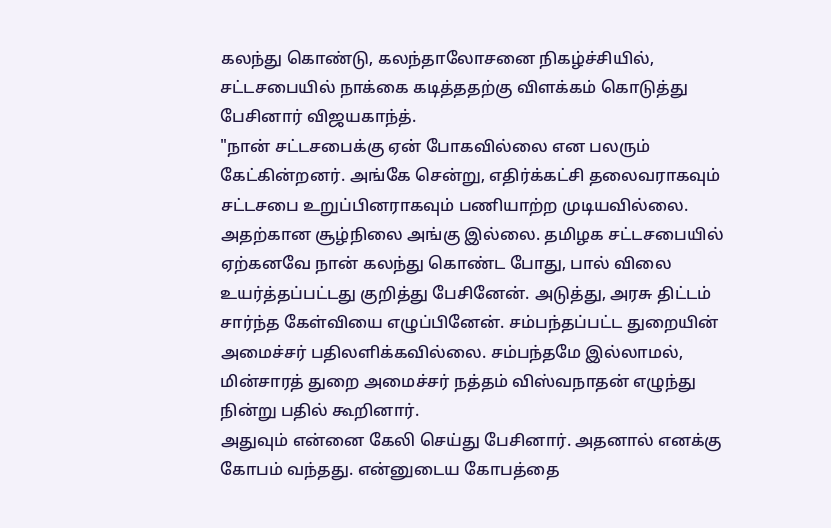கலந்து கொண்டு, கலந்தாலோசனை நிகழ்ச்சியில், சட்டசபையில் நாக்கை கடித்ததற்கு விளக்கம் கொடுத்து பேசினார் விஜயகாந்த்.
"நான் சட்டசபைக்கு ஏன் போகவில்லை என பலரும் கேட்கின்றனர். அங்கே சென்று, எதிர்க்கட்சி தலைவராகவும் சட்டசபை உறுப்பினராகவும் பணியாற்ற முடியவில்லை. அதற்கான சூழ்நிலை அங்கு இல்லை. தமிழக சட்டசபையில் ஏற்கனவே நான் கலந்து கொண்ட போது, பால் விலை உயர்த்தப்பட்டது குறித்து பேசினேன். அடுத்து, அரசு திட்டம் சார்ந்த கேள்வியை எழுப்பினேன். சம்பந்தப்பட்ட துறையின் அமைச்சர் பதிலளிக்கவில்லை. சம்பந்தமே இல்லாமல், மின்சாரத் துறை அமைச்சர் நத்தம் விஸ்வநாதன் எழுந்து நின்று பதில் கூறினார்.
அதுவும் என்னை கேலி செய்து பேசினார். அதனால் எனக்கு கோபம் வந்தது. என்னுடைய கோபத்தை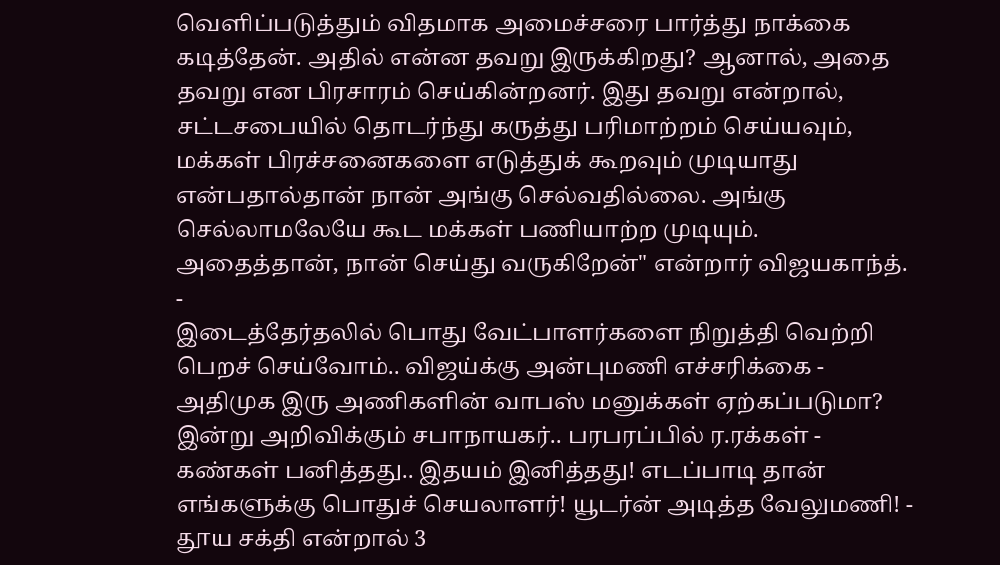வெளிப்படுத்தும் விதமாக அமைச்சரை பார்த்து நாக்கை கடித்தேன். அதில் என்ன தவறு இருக்கிறது? ஆனால், அதை தவறு என பிரசாரம் செய்கின்றனர். இது தவறு என்றால், சட்டசபையில் தொடர்ந்து கருத்து பரிமாற்றம் செய்யவும், மக்கள் பிரச்சனைகளை எடுத்துக் கூறவும் முடியாது என்பதால்தான் நான் அங்கு செல்வதில்லை. அங்கு செல்லாமலேயே கூட மக்கள் பணியாற்ற முடியும். அதைத்தான், நான் செய்து வருகிறேன்" என்றார் விஜயகாந்த்.
-
இடைத்தேர்தலில் பொது வேட்பாளர்களை நிறுத்தி வெற்றி பெறச் செய்வோம்.. விஜய்க்கு அன்புமணி எச்சரிக்கை -
அதிமுக இரு அணிகளின் வாபஸ் மனுக்கள் ஏற்கப்படுமா? இன்று அறிவிக்கும் சபாநாயகர்.. பரபரப்பில் ர.ரக்கள் -
கண்கள் பனித்தது.. இதயம் இனித்தது! எடப்பாடி தான் எங்களுக்கு பொதுச் செயலாளர்! யூடர்ன் அடித்த வேலுமணி! -
தூய சக்தி என்றால் 3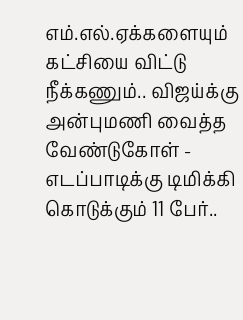எம்.எல்.ஏக்களையும் கட்சியை விட்டு நீக்கணும்.. விஜய்க்கு அன்புமணி வைத்த வேண்டுகோள் -
எடப்பாடிக்கு டிமிக்கி கொடுக்கும் 11 பேர்..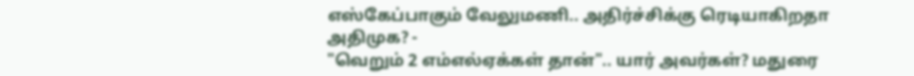எஸ்கேப்பாகும் வேலுமணி.. அதிர்ச்சிக்கு ரெடியாகிறதா அதிமுக? -
"வெறும் 2 எம்எல்ஏக்கள் தான்".. யார் அவர்கள்? மதுரை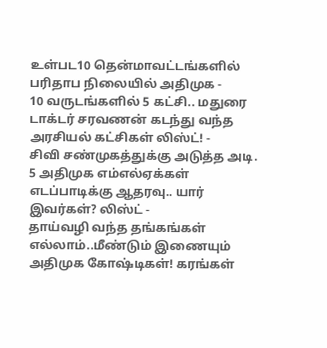உள்பட10 தென்மாவட்டங்களில் பரிதாப நிலையில் அதிமுக -
10 வருடங்களில் 5 கட்சி.. மதுரை டாக்டர் சரவணன் கடந்து வந்த அரசியல் கட்சிகள் லிஸ்ட்! -
சிவி சண்முகத்துக்கு அடுத்த அடி. 5 அதிமுக எம்எல்ஏக்கள் எடப்பாடிக்கு ஆதரவு.. யார் இவர்கள்? லிஸ்ட் -
தாய்வழி வந்த தங்கங்கள் எல்லாம்..மீண்டும் இணையும் அதிமுக கோஷ்டிகள்! கரங்கள்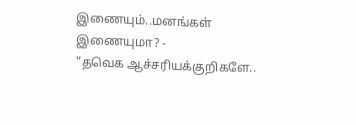இணையும்..மனங்கள் இணையுமா? -
“தவெக ஆச்சரியக்குறிகளே..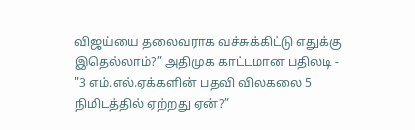விஜய்யை தலைவராக வச்சுக்கிட்டு எதுக்கு இதெல்லாம்?” அதிமுக காட்டமான பதிலடி -
"3 எம்.எல்.ஏக்களின் பதவி விலகலை 5 நிமிடத்தில் ஏற்றது ஏன்?”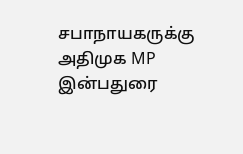சபாநாயகருக்கு அதிமுக MP இன்பதுரை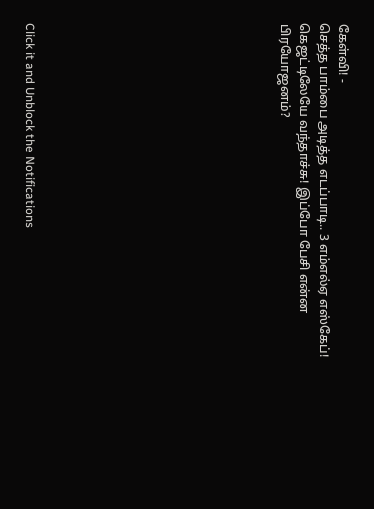கேள்வி! -
செத்த பாம்பை அடித்த எடப்பாடி.. 3 எம்எல்ஏ எஸ்கேப்! கெஜட்டிலேயே வந்தாச்சு! இப்போ பேசி என்ன பிரயோஜனம்?












Click it and Unblock the Notifications